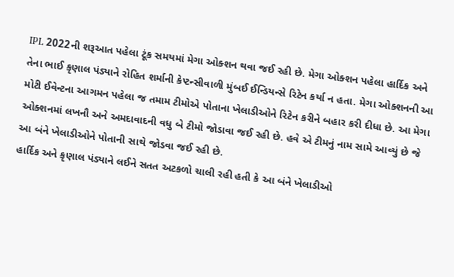IPL 2022ની શરૂઆત પહેલા ટૂંક સમયમાં મેગા ઓક્શન થવા જઈ રહી છે. મેગા ઓક્શન પહેલા હાર્દિક અને તેના ભાઈ કૃણાલ પંડ્યાને રોહિત શર્માની કેપ્ટન્સીવાળી મુંબઈ ઈન્ડિયન્સે રિટેન કર્યા ન હતા. મેગા ઓક્શનની આ મોટી ઈવેન્ટના આગમન પહેલા જ તમામ ટીમોએ પોતાના ખેલાડીઓને રિટેન કરીને બહાર કરી દીધા છે. આ મેગા ઓક્શનમાં લખનૌ અને અમદાવાદની વધુ બે ટીમો જોડાવા જઈ રહી છે. હવે એ ટીમનું નામ સામે આવ્યું છે જે આ બંને ખેલાડીઓને પોતાની સાથે જોડવા જઈ રહી છે.
હાર્દિક અને કૃણાલ પંડ્યાને લઈને સતત અટકળો ચાલી રહી હતી કે આ બંને ખેલાડીઓ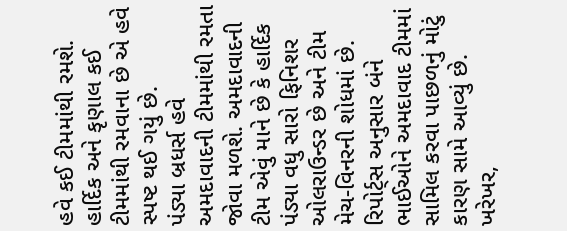હવે કઈ ટીમમાંથી રમશે. હાર્દિક અને કૃણાલ કઈ ટીમમાંથી રમવાના છે એ હવે સ્પષ્ટ થઈ ગયું છે.
પંડ્યા બ્રધર્સ હવે અમદાવાદની ટીમમાંથી રમતા જોવા મળશે. અમદાવાદની ટીમ એવું માને છે કે હાર્દિક પંડ્યા વધુ સારો ફિનિશર ઓલરાઉન્ડર છે અને ટીમ મેચ-વિનરની શોધમાં છે. રિપોર્ટ્સ અનુસાર બંને ભાઈઓને અમદાવાદ ટીમમાં સામિલ કરવા પાછળનું મોટું કારણ સામે આવ્યું છે. ખરેખર,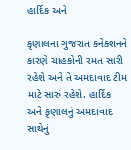હાર્દિક અને

કૃણાલના ગુજરાત કનેક્શનને કારણે ચાહકોની રમત સારી રહેશે અને તે અમદાવાદ ટીમ માટે સારું રહેશે. હાર્દિક અને કૃણાલનું અમદાવાદ સાથેનું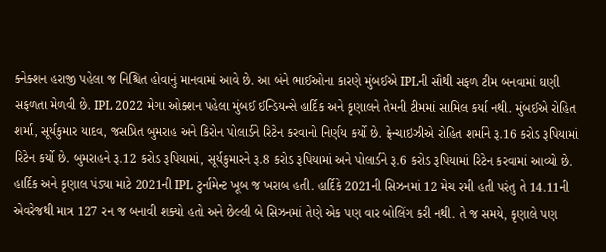ક્નેક્શન હરાજી પહેલા જ નિશ્ચિત હોવાનું માનવામાં આવે છે. આ બંને ભાઈઓના કારણે મુંબઈએ IPLની સૌથી સફળ ટીમ બનવામાં ઘણી સફળતા મેળવી છે. IPL 2022 મેગા ઓક્શન પહેલા મુંબઈ ઈન્ડિયન્સે હાર્દિક અને કૃણાલને તેમની ટીમમાં સામિલ કર્યા નથી. મુંબઈએ રોહિત શર્મા, સૂર્યકુમાર યાદવ, જસપ્રિત બુમરાહ અને કિરોન પોલાર્ડને રિટેન કરવાનો નિર્ણય કર્યો છે. ફ્રેન્ચાઇઝીએ રોહિત શર્માને રૂ.16 કરોડ રૂપિયામાં રિટેન કર્યો છે. બુમરાહને રૂ.12 કરોડ રૂપિયામાં, સૂર્યકુમારને રૂ.8 કરોડ રૂપિયામાં અને પોલાર્ડને રૂ.6 કરોડ રૂપિયામાં રિટેન કરવામાં આવ્યો છે.
હાર્દિક અને કૃણાલ પંડ્યા માટે 2021ની IPL ટુર્નામેન્ટ ખૂબ જ ખરાબ હતી. હાર્દિકે 2021ની સિઝનમાં 12 મેચ રમી હતી પરંતુ તે 14.11ની એવરેજથી માત્ર 127 રન જ બનાવી શક્યો હતો અને છેલ્લી બે સિઝનમાં તેણે એક પણ વાર બોલિંગ કરી નથી. તે જ સમયે, કૃણાલે પણ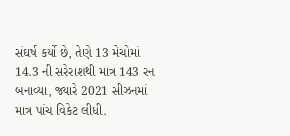સંઘર્ષ કર્યો છે, તેણે 13 મેચોમાં 14.3 ની સરેરાશથી માત્ર 143 રન બનાવ્યા, જ્યારે 2021 સીઝનમાં માત્ર પાંચ વિકેટ લીધી.